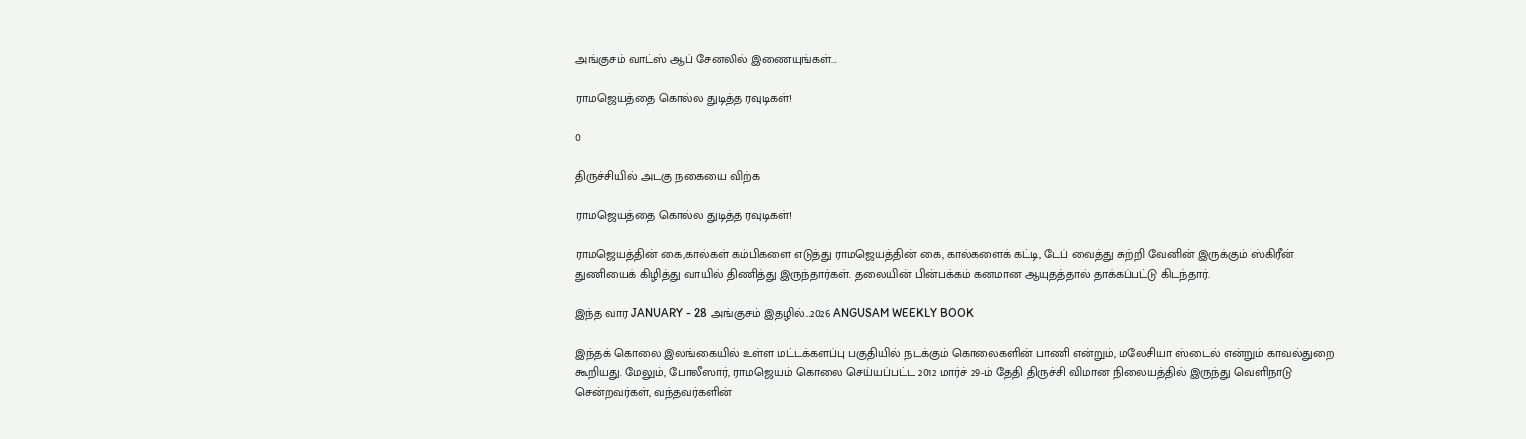அங்குசம் வாட்ஸ் ஆப் சேனலில் இணையுங்கள்...

ராமஜெயத்தை கொல்ல துடித்த ரவுடிகள்!

0

திருச்சியில் அடகு நகையை விற்க

ராமஜெயத்தை கொல்ல துடித்த ரவுடிகள்!

ராமஜெயத்தின் கை,கால்கள் கம்பிகளை எடுத்து ராமஜெயத்தின் கை, கால்களைக் கட்டி, டேப் வைத்து சுற்றி வேனின் இருக்கும் ஸ்கிரீன் துணியைக் கிழித்து வாயில் திணித்து இருந்தார்கள். தலையின் பின்பக்கம் கனமான ஆயுதத்தால் தாக்கப்பட்டு கிடந்தார்.

இந்த வார JANUARY - 28 அங்குசம் இதழில்…2026 ANGUSAM WEEKLY BOOK

இந்தக் கொலை இலங்கையில் உள்ள மட்டக்களப்பு பகுதியில் நடக்கும் கொலைகளின் பாணி என்றும், மலேசியா ஸ்டைல் என்றும் காவல்துறை கூறியது. மேலும், போலீஸார், ராமஜெயம் கொலை செய்யப்பட்ட 2012 மார்ச் 29-ம் தேதி திருச்சி விமான நிலையத்தில் இருந்து வெளிநாடு சென்றவர்கள், வந்தவர்களின்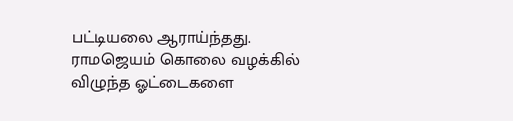பட்டியலை ஆராய்ந்தது. ராமஜெயம் கொலை வழக்கில் விழுந்த ஓட்டைகளை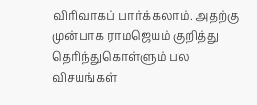விரிவாகப் பார்க்கலாம். அதற்கு முன்பாக ராமஜெயம் குறித்து தெரிந்துகொள்ளும் பல விசயங்கள்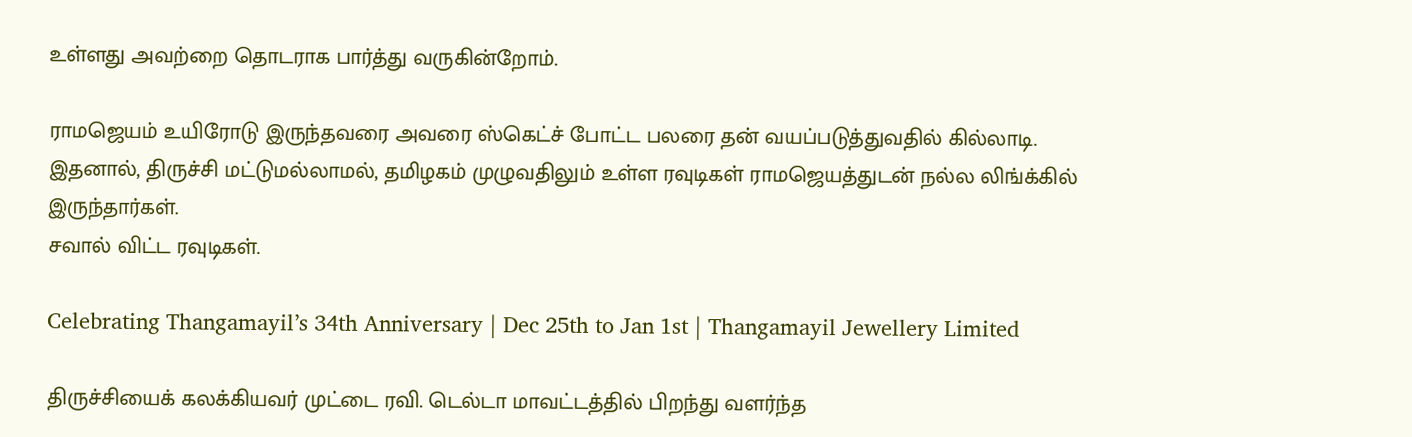உள்ளது அவற்றை தொடராக பார்த்து வருகின்றோம்.

ராமஜெயம் உயிரோடு இருந்தவரை அவரை ஸ்கெட்ச் போட்ட பலரை தன் வயப்படுத்துவதில் கில்லாடி. இதனால், திருச்சி மட்டுமல்லாமல், தமிழகம் முழுவதிலும் உள்ள ரவுடிகள் ராமஜெயத்துடன் நல்ல லிங்க்கில் இருந்தார்கள்.
சவால் விட்ட ரவுடிகள்.

Celebrating Thangamayil’s 34th Anniversary | Dec 25th to Jan 1st | Thangamayil Jewellery Limited

திருச்சியைக் கலக்கியவர் முட்டை ரவி. டெல்டா மாவட்டத்தில் பிறந்து வளர்ந்த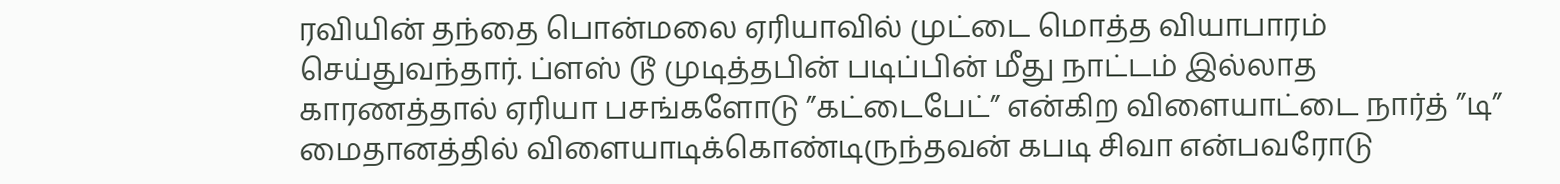ரவியின் தந்தை பொன்மலை ஏரியாவில் முட்டை மொத்த வியாபாரம் செய்துவந்தார். ப்ளஸ் டூ முடித்தபின் படிப்பின் மீது நாட்டம் இல்லாத காரணத்தால் ஏரியா பசங்களோடு ”கட்டைபேட்” என்கிற விளையாட்டை நார்த் ”டி” மைதானத்தில் விளையாடிக்கொண்டிருந்தவன் கபடி சிவா என்பவரோடு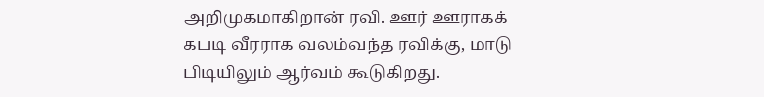அறிமுகமாகிறான் ரவி. ஊர் ஊராகக் கபடி வீரராக வலம்வந்த ரவிக்கு, மாடு பிடியிலும் ஆர்வம் கூடுகிறது.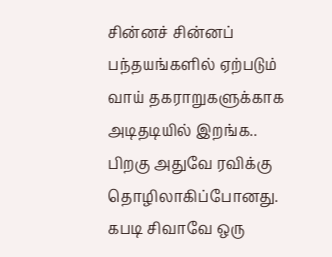சின்னச் சின்னப் பந்தயங்களில் ஏற்படும் வாய் தகராறுகளுக்காக அடிதடியில் இறங்க.. பிறகு அதுவே ரவிக்கு தொழிலாகிப்போனது. கபடி சிவாவே ஒரு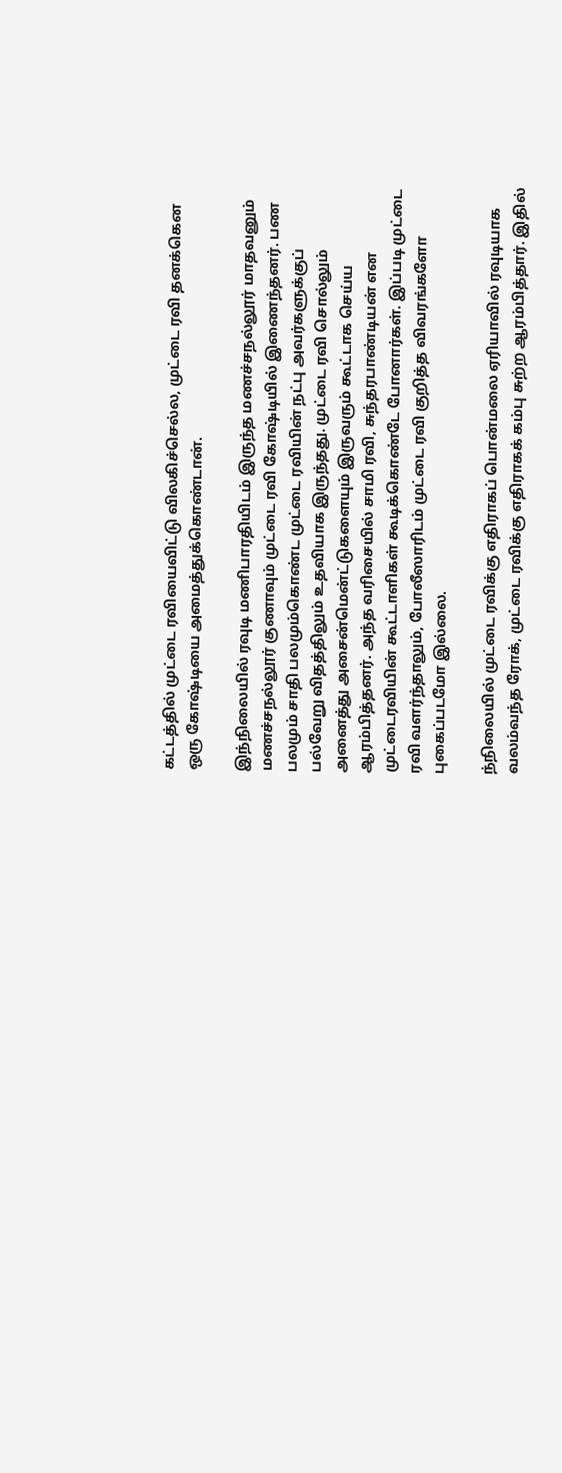கட்டத்தில் முட்டை ரவியைவிட்டு விலகிச்செல்ல, முட்டை ரவி தனக்கென ஒரு கோஷ்டியை அமைத்துக்கொண்டான்.

இந்நிலையில் ரவுடி மணிபாரதியிடம் இருந்த மணச்சநல்லூர் மாதவனும் மணச்சநல்லூர் குணாவும் முட்டை ரவி கோஷ்டியில் இணைந்தனர். பண பலமும் சாதி பலமும்கொண்ட முட்டை ரவியின் நட்பு அவர்களுக்குப் பல்வேறு விதத்திலும் உதவியாக இருந்தது. முட்டை ரவி சொல்லும் அனைத்து அசைன்மென்ட்டுகளையும் இருவரும் கூட்டாக செய்ய ஆரம்பித்தனர். அந்த வரிசையில் சாமி ரவி, சுந்தரபாண்டியன் என முட்டைரவியின் கூட்டாளிகள் கூடிக்கொண்டே போனார்கள். இப்படி முட்டை ரவி வளர்ந்தாலும், போலீஸாரிடம் முட்டை ரவி குறித்த விவரங்களோ புகைப்படமோ இல்லை.

ந்நிலையில் முட்டை ரவிக்கு எதிராகப் பொன்மலை ஏரியாவில் ரவுடியாக வலம்வந்த ரோக், முட்டை ரவிக்கு எதிராகக் கம்பு சுற்ற ஆரம்பித்தார். இதில்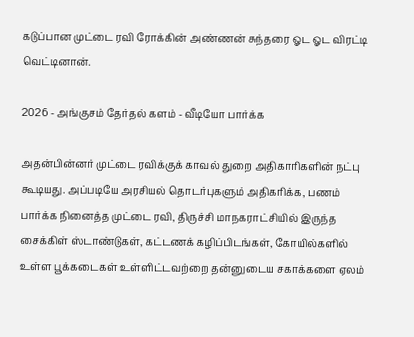கடுப்பான முட்டை ரவி ரோக்கின் அண்ணன் சுந்தரை ஓட ஓட விரட்டி வெட்டினான்.

2026 - அங்குசம் தேர்தல் களம் - வீடியோ பார்க்க

அதன்பின்னர் முட்டை ரவிக்குக் காவல் துறை அதிகாரிகளின் நட்பு கூடியது. அப்படியே அரசியல் தொடர்புகளும் அதிகரிக்க, பணம் பார்க்க நினைத்த முட்டை ரவி, திருச்சி மாநகராட்சியில் இருந்த சைக்கிள் ஸ்டாண்டுகள், கட்டணக் கழிப்பிடங்கள், கோயில்களில் உள்ள பூக்கடைகள் உள்ளிட்டவற்றை தன்னுடைய சகாக்களை ஏலம்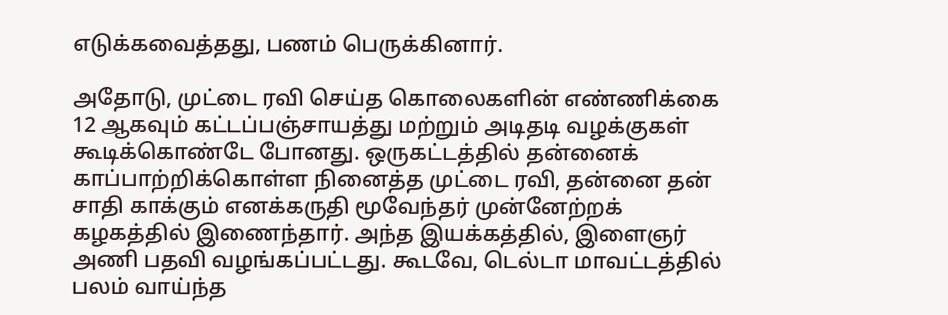எடுக்கவைத்தது, பணம் பெருக்கினார்.

அதோடு, முட்டை ரவி செய்த கொலைகளின் எண்ணிக்கை 12 ஆகவும் கட்டப்பஞ்சாயத்து மற்றும் அடிதடி வழக்குகள் கூடிக்கொண்டே போனது. ஒருகட்டத்தில் தன்னைக் காப்பாற்றிக்கொள்ள நினைத்த முட்டை ரவி, தன்னை தன் சாதி காக்கும் எனக்கருதி மூவேந்தர் முன்னேற்றக் கழகத்தில் இணைந்தார். அந்த இயக்கத்தில், இளைஞர் அணி பதவி வழங்கப்பட்டது. கூடவே, டெல்டா மாவட்டத்தில் பலம் வாய்ந்த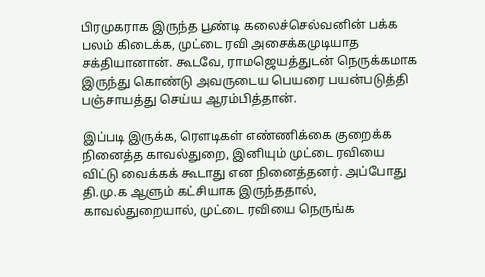பிரமுகராக இருந்த பூண்டி கலைச்செல்வனின் பக்க பலம் கிடைக்க, முட்டை ரவி அசைக்கமுடியாத சக்தியானான். கூடவே, ராமஜெயத்துடன் நெருக்கமாக இருந்து கொண்டு அவருடைய பெயரை பயன்படுத்தி பஞ்சாயத்து செய்ய ஆரம்பித்தான்.

இப்படி இருக்க, ரௌடிகள் எண்ணிக்கை குறைக்க நினைத்த காவல்துறை, இனியும் முட்டை ரவியை விட்டு வைக்கக் கூடாது என நினைத்தனர். அப்போது தி.மு.க ஆளும் கட்சியாக இருந்ததால், காவல்துறையால், முட்டை ரவியை நெருங்க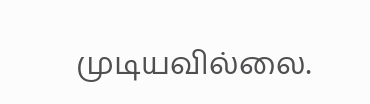முடியவில்லை.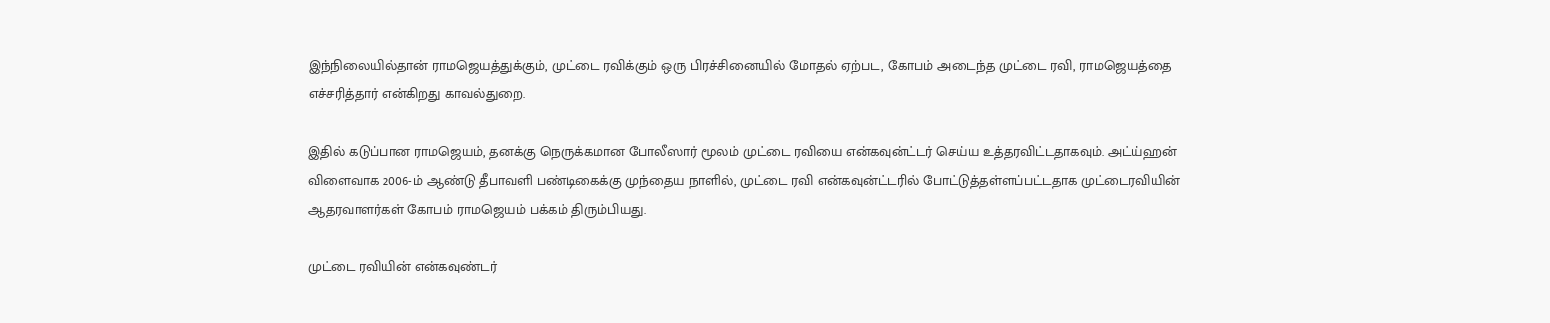இந்நிலையில்தான் ராமஜெயத்துக்கும், முட்டை ரவிக்கும் ஒரு பிரச்சினையில் மோதல் ஏற்பட, கோபம் அடைந்த முட்டை ரவி, ராமஜெயத்தை எச்சரித்தார் என்கிறது காவல்துறை.

இதில் கடுப்பான ராமஜெயம், தனக்கு நெருக்கமான போலீஸார் மூலம் முட்டை ரவியை என்கவுன்ட்டர் செய்ய உத்தரவிட்டதாகவும். அட்ய்ஹன் விளைவாக 2006-ம் ஆண்டு தீபாவளி பண்டிகைக்கு முந்தைய நாளில், முட்டை ரவி என்கவுன்ட்டரில் போட்டுத்தள்ளப்பட்டதாக முட்டைரவியின் ஆதரவாளர்கள் கோபம் ராமஜெயம் பக்கம் திரும்பியது.

முட்டை ரவியின் என்கவுண்டர்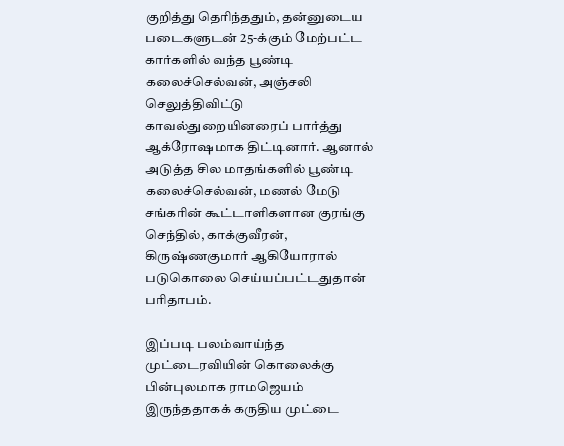குறித்து தெரிந்ததும், தன்னுடைய படைகளுடன் 25-க்கும் மேற்பட்ட கார்களில் வந்த பூண்டி கலைச்செல்வன், அஞ்சலி செலுத்திவிட்டு காவல்துறையினரைப் பார்த்து ஆக்ரோஷமாக திட்டினார். ஆனால் அடுத்த சில மாதங்களில் பூண்டி கலைச்செல்வன், மணல் மேடு சங்கரின் கூட்டாளிகளான குரங்கு செந்தில், காக்குவீரன், கிருஷ்ணகுமார் ஆகியோரால் படுகொலை செய்யப்பட்டதுதான் பரிதாபம்.

இப்படி பலம்வாய்ந்த முட்டைரவியின் கொலைக்கு பின்புலமாக ராமஜெயம் இருந்ததாகக் கருதிய முட்டை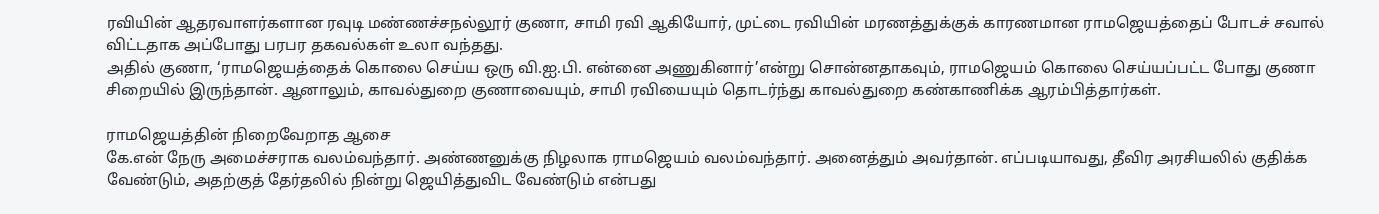ரவியின் ஆதரவாளர்களான ரவுடி மண்ணச்சநல்லூர் குணா, சாமி ரவி ஆகியோர், முட்டை ரவியின் மரணத்துக்குக் காரணமான ராமஜெயத்தைப் போடச் சவால் விட்டதாக அப்போது பரபர தகவல்கள் உலா வந்தது.
அதில் குணா, ‘ராமஜெயத்தைக் கொலை செய்ய ஒரு வி.ஐ.பி. என்னை அணுகினார்’என்று சொன்னதாகவும், ராமஜெயம் கொலை செய்யப்பட்ட போது குணா சிறையில் இருந்தான். ஆனாலும், காவல்துறை குணாவையும், சாமி ரவியையும் தொடர்ந்து காவல்துறை கண்காணிக்க ஆரம்பித்தார்கள்.

ராமஜெயத்தின் நிறைவேறாத ஆசை
கே.என் நேரு அமைச்சராக வலம்வந்தார். அண்ணனுக்கு நிழலாக ராமஜெயம் வலம்வந்தார். அனைத்தும் அவர்தான். எப்படியாவது, தீவிர அரசியலில் குதிக்க வேண்டும், அதற்குத் தேர்தலில் நின்று ஜெயித்துவிட வேண்டும் என்பது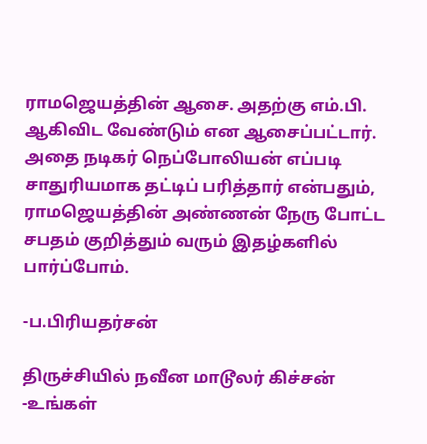ராமஜெயத்தின் ஆசை. அதற்கு எம்.பி. ஆகிவிட வேண்டும் என ஆசைப்பட்டார். அதை நடிகர் நெப்போலியன் எப்படி சாதுரியமாக தட்டிப் பரித்தார் என்பதும், ராமஜெயத்தின் அண்ணன் நேரு போட்ட சபதம் குறித்தும் வரும் இதழ்களில் பார்ப்போம்.

-ப.பிரியதர்சன்

திருச்சியில் நவீன மாடூலர் கிச்சன் -உங்கள்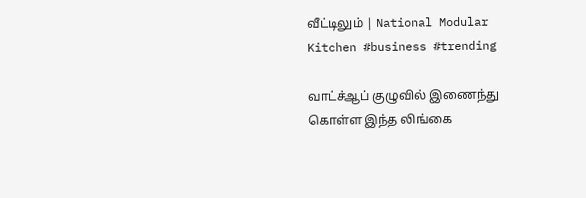வீட்டிலும் | National Modular Kitchen #business #trending

வாட்ச்ஆப் குழுவில் இணைந்து கொள்ள இந்த லிங்கை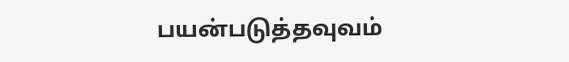பயன்படுத்தவுவம்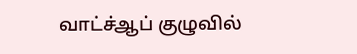வாட்ச்ஆப் குழுவில்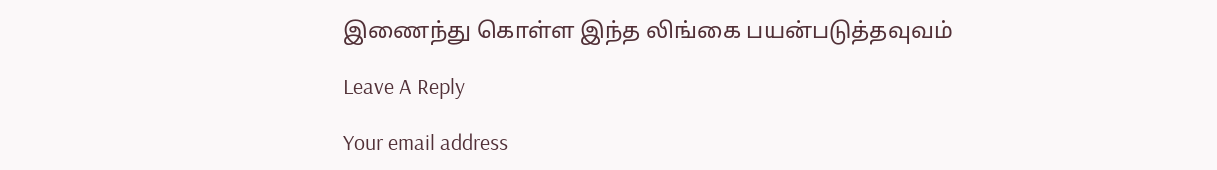இணைந்து கொள்ள இந்த லிங்கை பயன்படுத்தவுவம்

Leave A Reply

Your email address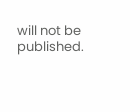will not be published.